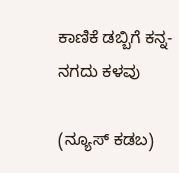ಕಾಣಿಕೆ ಡಬ್ಬಿಗೆ ಕನ್ನ- ನಗದು ಕಳವು

(ನ್ಯೂಸ್ ಕಡಬ)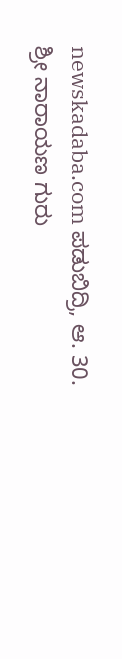newskadaba.com ಪಡುಬಿದ್ರಿ, ಆ. 30. ಶ್ರೀ ನಾರಾಯಣ ಗುರು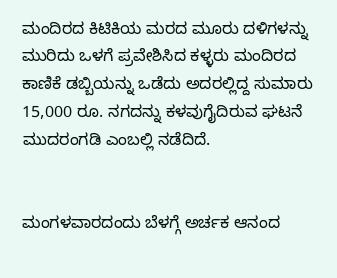ಮಂದಿರದ ಕಿಟಿಕಿಯ ಮರದ ಮೂರು ದಳಿಗಳನ್ನು ಮುರಿದು ಒಳಗೆ ಪ್ರವೇಶಿಸಿದ ಕಳ್ಳರು ಮಂದಿರದ ಕಾಣಿಕೆ ಡಬ್ಬಿಯನ್ನು ಒಡೆದು ಅದರಲ್ಲಿದ್ದ ಸುಮಾರು 15,000 ರೂ. ನಗದನ್ನು ಕಳವುಗೈದಿರುವ ಘಟನೆ ಮುದರಂಗಡಿ ಎಂಬಲ್ಲಿ ನಡೆದಿದೆ.


ಮಂಗಳವಾರದಂದು ಬೆಳಗ್ಗೆ ಅರ್ಚಕ ಆನಂದ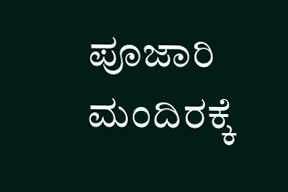ಪೂಜಾರಿ ಮಂದಿರಕ್ಕೆ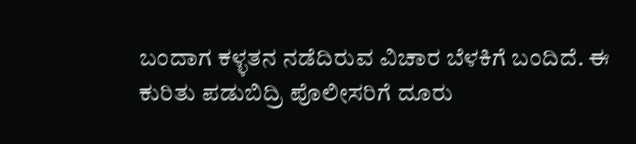ಬಂದಾಗ ಕಳ್ಳತನ ನಡೆದಿರುವ ವಿಚಾರ ಬೆಳಕಿಗೆ ಬಂದಿದೆ. ಈ ಕುರಿತು ಪಡುಬಿದ್ರಿ ಪೊಲೀಸರಿಗೆ ದೂರು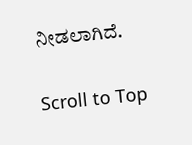ನೀಡಲಾಗಿದೆ.

Scroll to Top